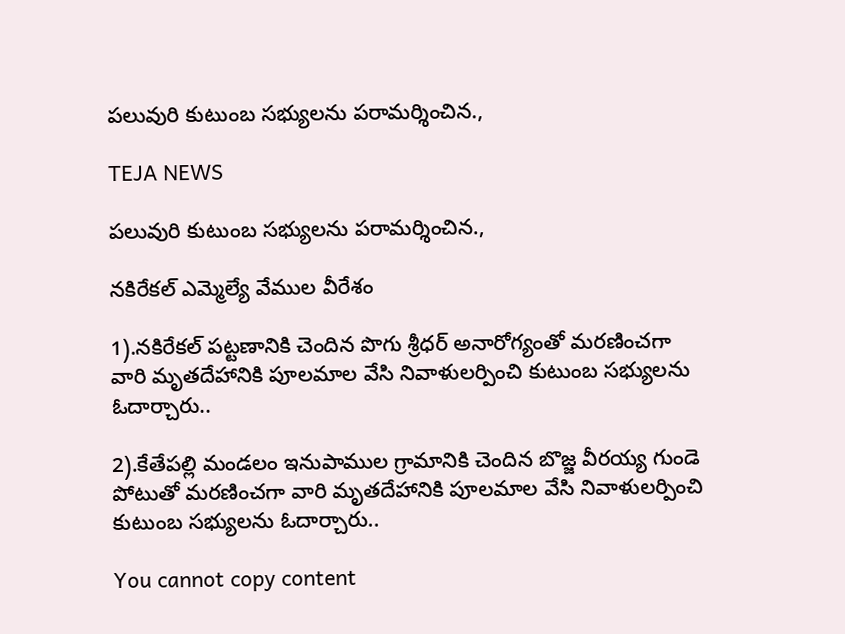పలువురి కుటుంబ సభ్యులను పరామర్శించిన.,

TEJA NEWS

పలువురి కుటుంబ సభ్యులను పరామర్శించిన.,

నకిరేకల్ ఎమ్మెల్యే వేముల వీరేశం

1).నకిరేకల్ పట్టణానికి చెందిన పొగు శ్రీధర్ అనారోగ్యంతో మరణించగా వారి మృతదేహానికి పూలమాల వేసి నివాళులర్పించి కుటుంబ సభ్యులను ఓదార్చారు..

2).కేతేపల్లి మండలం ఇనుపాముల గ్రామానికి చెందిన బొజ్జ వీరయ్య గుండె పోటుతో మరణించగా వారి మృతదేహానికి పూలమాల వేసి నివాళులర్పించి కుటుంబ సభ్యులను ఓదార్చారు..

You cannot copy content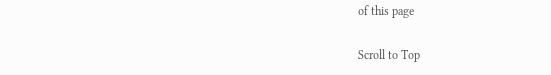of this page

Scroll to Top